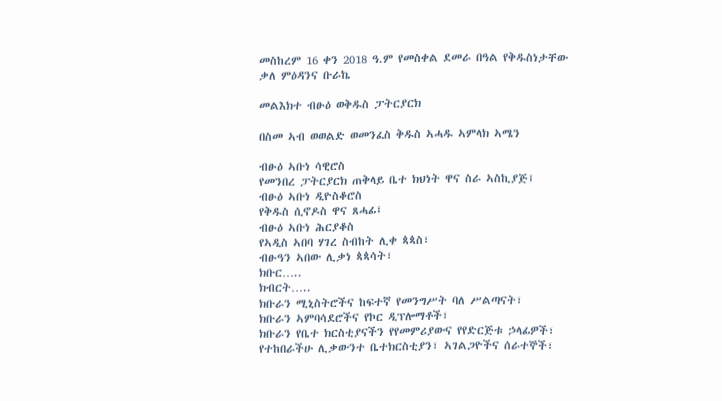መስከረም 16 ቀን 2018 ዓ.ም የመስቀል ደመራ በዓል የቅዱስነታቸው ቃለ ምዕዳንና ቡራኬ

መልእክተ ብፁዕ ወቅዱስ ፓትርያርክ

በስመ ኣብ ወወልድ ወመንፈስ ቅዱስ ኣሓዱ ኣምላክ ኣሜን

ብፁዕ ኣቡነ ሳዊሮስ
የመንበረ ፓትርያርክ ጠቅላይ ቤተ ክህነት ዋና ስራ ኣስኪያጅ፤
ብፁዕ ኣቡነ ዲዮስቆሮስ
የቅዱስ ሲኖዶስ ዋና ጸሓፊ፤
ብፁዕ ኣቡነ ሕርያቆስ
የኣዲስ ኣበባ ሃገረ ስብከት ሊቀ ጳጳስ፣
ብፁዓን ኣበው ሊቃነ ጳጳሳት፣
ክቡር…..
ክብርት…..
ክቡራን ሚኒስትሮችና ከፍተኛ የመንግሥት ባለ ሥልጣናት፣
ክቡራን ኣምባሳደሮችና የኮር ዲፕሎማቶች፣
ክቡራን የቤተ ክርስቲያናችን የየመምሪያውና የየድርጅቱ ኃላፊዎች፣
የተከበራችሁ ሊቃውንተ ቤተክርስቲያን፣ ኣገልጋዮችና ሰራተኞች፣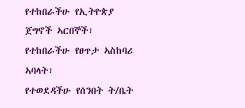የተከበራችሁ የኢትዮጵያ ጀግኖች ኣርበኞች፣
የተከበራችሁ የፀጥታ ኣስከባሪ ኣባላት፣
የተወደዳችሁ የሰንበት ት/ቤት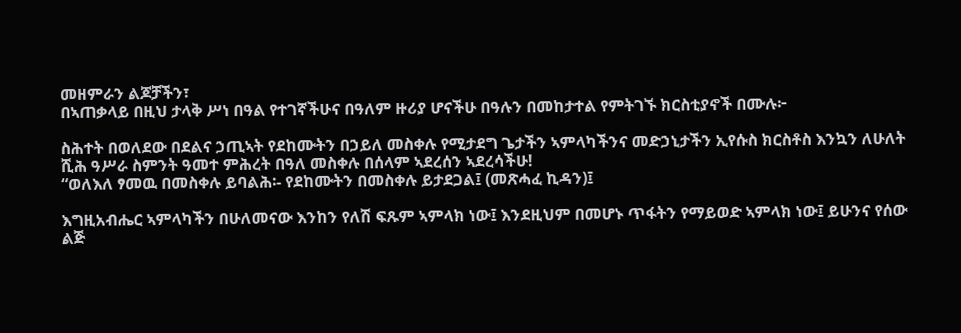መዘምራን ልጆቻችን፣
በኣጠቃላይ በዚህ ታላቅ ሥነ በዓል የተገኛችሁና በዓለም ዙሪያ ሆናችሁ በዓሉን በመከታተል የምትገኙ ክርስቲያኖች በሙሉ፦

ስሕተት በወለደው በደልና ኃጢኣት የደከሙትን በኃይለ መስቀሉ የሚታደግ ጌታችን ኣምላካችንና መድኃኒታችን ኢየሱስ ክርስቶስ እንኳን ለሁለት ሺሕ ዓሥራ ስምንት ዓመተ ምሕረት በዓለ መስቀሉ በሰላም ኣደረሰን ኣደረሳችሁ!
“ወለእለ ፃመዉ በመስቀሉ ይባልሕ፡- የደከሙትን በመስቀሉ ይታደጋል፤ (መጽሓፈ ኪዳን)፤

እግዚአብሔር ኣምላካችን በሁለመናው እንከን የለሽ ፍጹም ኣምላክ ነው፤ እንደዚህም በመሆኑ ጥፋትን የማይወድ ኣምላክ ነው፤ ይሁንና የሰው ልጅ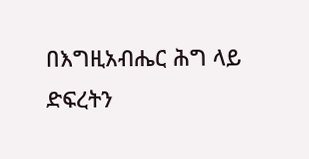በእግዚአብሔር ሕግ ላይ ድፍረትን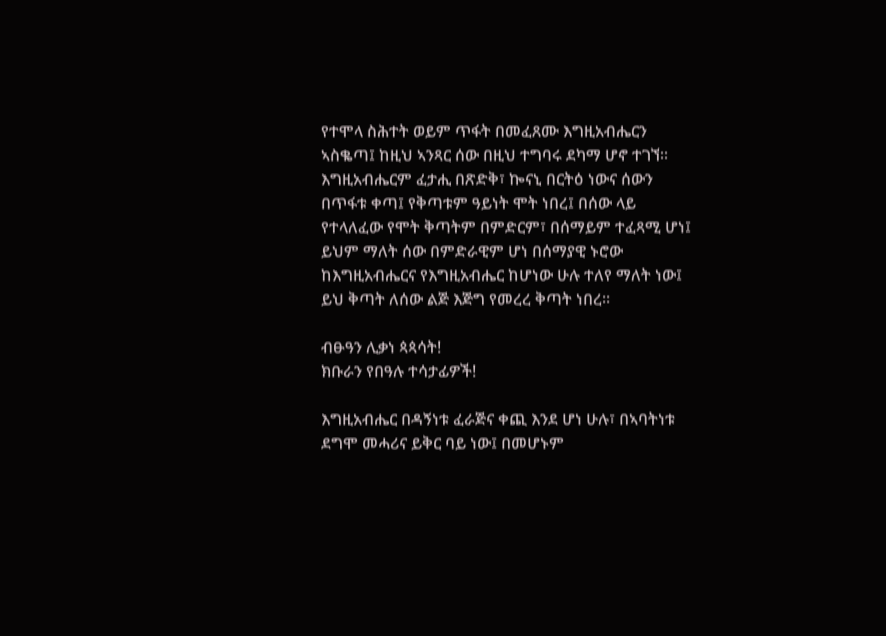የተሞላ ስሕተት ወይም ጥፋት በመፈጸሙ እግዚአብሔርን ኣስቈጣ፤ ከዚህ ኣንጻር ሰው በዚህ ተግባሩ ደካማ ሆኖ ተገኘ። እግዚአብሔርም ፈታሒ በጽድቅ፣ ኰናኒ በርትዕ ነውና ሰውን በጥፋቱ ቀጣ፤ የቅጣቱም ዓይነት ሞት ነበረ፤ በሰው ላይ የተላለፈው የሞት ቅጣትም በምድርም፣ በሰማይም ተፈጻሚ ሆነ፤ ይህም ማለት ሰው በምድራዊም ሆነ በሰማያዊ ኑሮው ከእግዚአብሔርና የእግዚአብሔር ከሆነው ሁሉ ተለየ ማለት ነው፤ ይህ ቅጣት ለሰው ልጅ እጅግ የመረረ ቅጣት ነበረ።

ብፁዓን ሊቃነ ጳጳሳት!
ክቡራን የበዓሉ ተሳታፊዎች!

እግዚአብሔር በዳኝነቱ ፈራጅና ቀጪ እንደ ሆነ ሁሉ፣ በኣባትነቱ ደግሞ መሓሪና ይቅር ባይ ነው፤ በመሆኑም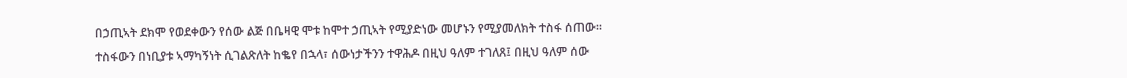በኃጢኣት ደክሞ የወደቀውን የሰው ልጅ በቤዛዊ ሞቱ ከሞተ ኃጢኣት የሚያድነው መሆኑን የሚያመለክት ተስፋ ሰጠው።
ተስፋውን በነቢያቱ ኣማካኝነት ሲገልጽለት ከቈየ በኋላ፣ ሰውነታችንን ተዋሕዶ በዚህ ዓለም ተገለጸ፤ በዚህ ዓለም ሰው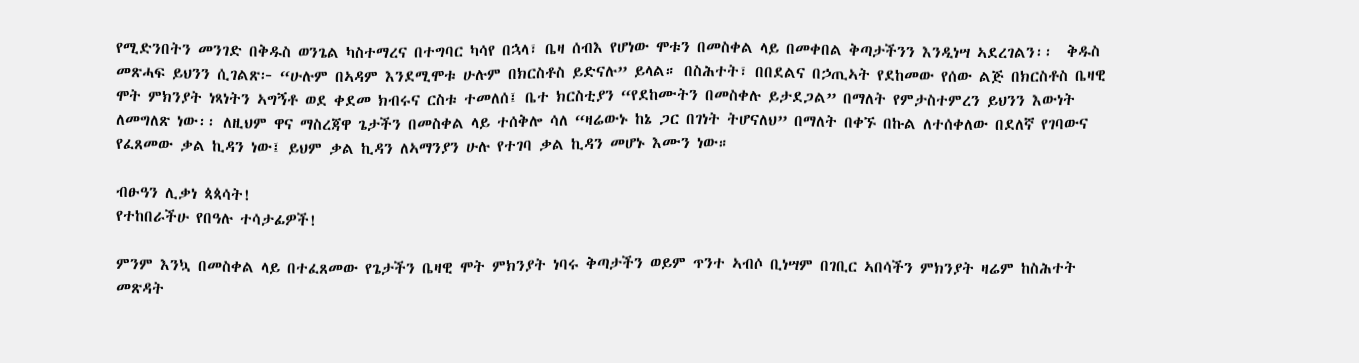የሚድንበትን መንገድ በቅዱስ ወንጌል ካስተማረና በተግባር ካሳየ በኋላ፣ ቤዛ ሰብእ የሆነው ሞቱን በመስቀል ላይ በመቀበል ቅጣታችንን እንዲነሣ ኣደረገልን፡፡  ቅዱስ መጽሓፍ ይህንን ሲገልጽ፦ “ሁሉም በኣዳም እንደሚሞቱ ሁሉም በክርስቶስ ይድናሉ” ይላል። በስሕተት፣ በበደልና በኃጢኣት የደከመው የሰው ልጅ በክርስቶስ ቤዛዊ ሞት ምክንያት ነጻነትን ኣግኝቶ ወደ ቀደመ ክብሩና ርስቱ ተመለሰ፤ ቤተ ክርስቲያን “የደከሙትን በመስቀሉ ይታደጋል” በማለት የምታስተምረን ይህንን እውነት ለመግለጽ ነው፡፡ ለዚህም ዋና ማስረጃዋ ጌታችን በመስቀል ላይ ተሰቅሎ ሳለ “ዛሬውኑ ከኔ ጋር በገነት ትሆናለህ” በማለት በቀኙ በኩል ለተሰቀለው በደለኛ የገባውና የፈጸመው ቃል ኪዳን ነው፤ ይህም ቃል ኪዳን ለኣማንያን ሁሉ የተገባ ቃል ኪዳን መሆኑ እሙን ነው።

ብፁዓን ሊቃነ ጳጳሳት!
የተከበራችሁ የበዓሉ ተሳታፊዎች!

ምንም እንኳ በመስቀል ላይ በተፈጸመው የጌታችን ቤዛዊ ሞት ምክንያት ነባሩ ቅጣታችን ወይም ጥንተ ኣብሶ ቢነሣም በገቢር ኣበሳችን ምክንያት ዛሬም ከስሕተት መጽዳት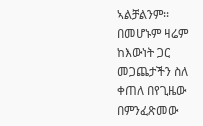ኣልቻልንም፡፡ በመሆኑም ዛሬም ከእውነት ጋር መጋጨታችን ስለ ቀጠለ በየጊዜው በምንፈጽመው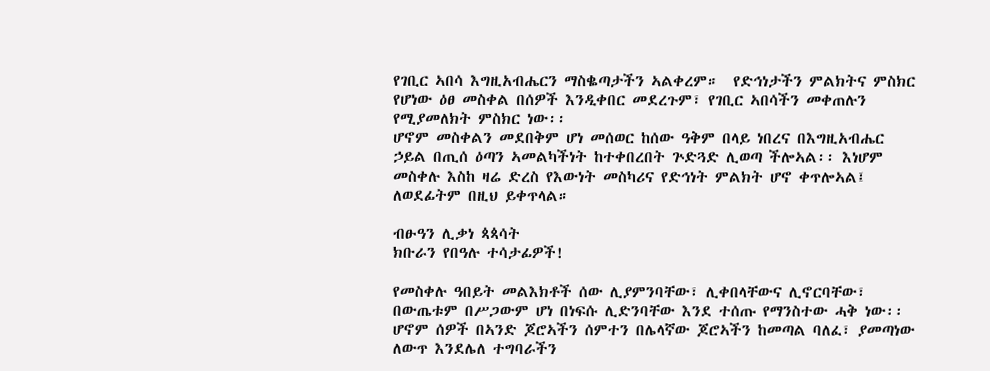የገቢር ኣበሳ እግዚአብሔርን ማስቈጣታችን ኣልቀረም።  የድኅነታችን ምልክትና ምስክር የሆነው ዕፀ መስቀል በሰዎች እንዲቀበር መደረጉም፣ የገቢር ኣበሳችን መቀጠሉን የሚያመለክት ምስክር ነው፡፡
ሆኖም መስቀልን መደበቅም ሆነ መሰወር ከሰው ዓቅም በላይ ነበረና በእግዚአብሔር ኃይል በጢሰ ዕጣን ኣመልካችነት ከተቀበረበት ጕድጓድ ሊወጣ ችሎኣል፡፡ እነሆም መስቀሉ እስከ ዛሬ ድረስ የእውነት መስካሪና የድኅነት ምልክት ሆኖ ቀጥሎኣል፤ ለወደፊትም በዚህ ይቀጥላል።

ብፁዓን ሊቃነ ጳጳሳት
ክቡራን የበዓሉ ተሳታፊዎች!

የመስቀሉ ዓበይት መልእክቶች ሰው ሊያምንባቸው፣ ሊቀበላቸውና ሊኖርባቸው፣ በውጤቱም በሥጋውም ሆነ በነፍሱ ሊድንባቸው እንደ ተሰጡ የማንስተው ሓቅ ነው፡፡  ሆኖም ሰዎች በኣንድ ጆሮኣችን ሰምተን በሌላኛው ጆሮኣችን ከመጣል ባለፈ፣ ያመጣነው ለውጥ እንደሌለ ተግባራችን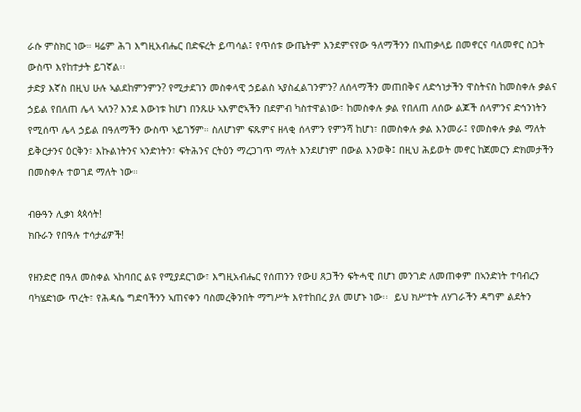ራሱ ምስክር ነው። ዛሬም ሕገ እግዚአብሔር በድፍረት ይጣሳል፤ የጥሰቱ ውጤትም እንደምናየው ዓለማችንን በኣጠቃላይ በመኖርና ባለመኖር ስጋት ውስጥ እየከተታት ይገኛል፡፡
ታድያ እኛስ በዚህ ሁሉ ኣልደከምንምን? የሚታደገን መስቀላዊ ኃይልስ ኣያስፈልገንምን? ለሰላማችን መጠበቅና ለድኅነታችን ዋስትናስ ከመስቀሉ ቃልና ኃይል የበለጠ ሌላ ኣለን? እንደ እውነቱ ከሆነ በንጹሁ ኣእምሮኣችን በደምብ ካስተዋልነው፣ ከመስቀሉ ቃል የበለጠ ለሰው ልጆች ሰላምንና ድኅንነትን የሚሰጥ ሌላ ኃይል በዓለማችን ውስጥ ኣይገኝም። ስለሆነም ፍጹምና ዘላቂ ሰላምን የምንሻ ከሆነ፣ በመስቀሉ ቃል እንመራ፤ የመስቀሉ ቃል ማለት ይቅርታንና ዕርቅን፣ እኩልነትንና ኣንድነትን፣ ፍትሕንና ርትዕን ማረጋገጥ ማለት እንደሆነም በውል እንወቅ፤ በዚህ ሕይወት መኖር ከጀመርን ድክመታችን በመስቀሉ ተወገደ ማለት ነው።

ብፁዓን ሊቃነ ጳጳሳት!
ክቡራን የበዓሉ ተሳታፊዎች!

የዘንድሮ በዓለ መስቀል ኣከባበር ልዩ የሚያደርገው፣ እግዚአብሔር የሰጠንን የውሀ ጸጋችን ፍትሓዊ በሆነ መንገድ ለመጠቀም በኣንድነት ተባብረን ባካሄድነው ጥረት፣ የሕዳሴ ግድባችንን ኣጠናቀን ባስመረቅንበት ማግሥት እየተከበረ ያለ መሆኑ ነው፡፡  ይህ ክሥተት ለሃገራችን ዳግም ልደትን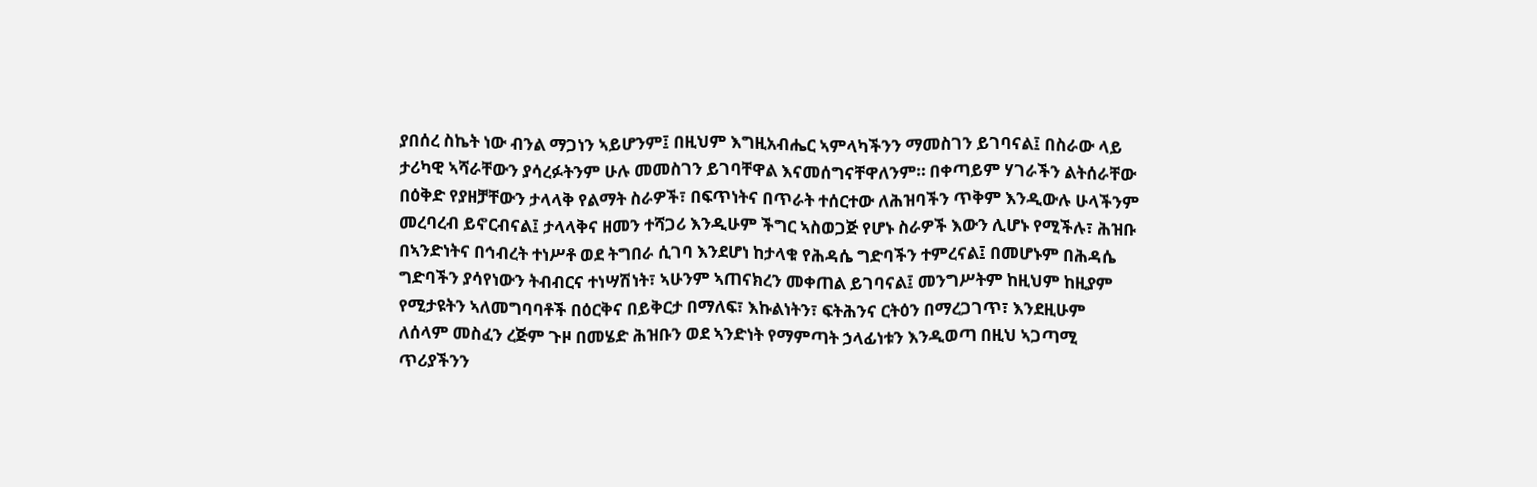ያበሰረ ስኬት ነው ብንል ማጋነን ኣይሆንም፤ በዚህም እግዚአብሔር ኣምላካችንን ማመስገን ይገባናል፤ በስራው ላይ ታሪካዊ ኣሻራቸውን ያሳረፉትንም ሁሉ መመስገን ይገባቸዋል እናመሰግናቸዋለንም። በቀጣይም ሃገራችን ልትሰራቸው በዕቅድ የያዘቻቸውን ታላላቅ የልማት ስራዎች፣ በፍጥነትና በጥራት ተሰርተው ለሕዝባችን ጥቅም እንዲውሉ ሁላችንም መረባረብ ይኖርብናል፤ ታላላቅና ዘመን ተሻጋሪ እንዲሁም ችግር ኣስወጋጅ የሆኑ ስራዎች እውን ሊሆኑ የሚችሉ፣ ሕዝቡ በኣንድነትና በኅብረት ተነሥቶ ወደ ትግበራ ሲገባ እንደሆነ ከታላቁ የሕዳሴ ግድባችን ተምረናል፤ በመሆኑም በሕዳሴ ግድባችን ያሳየነውን ትብብርና ተነሣሽነት፣ ኣሁንም ኣጠናክረን መቀጠል ይገባናል፤ መንግሥትም ከዚህም ከዚያም የሚታዩትን ኣለመግባባቶች በዕርቅና በይቅርታ በማለፍ፣ እኩልነትን፣ ፍትሕንና ርትዕን በማረጋገጥ፣ እንደዚሁም ለሰላም መስፈን ረጅም ጉዞ በመሄድ ሕዝቡን ወደ ኣንድነት የማምጣት ኃላፊነቱን እንዲወጣ በዚህ ኣጋጣሚ ጥሪያችንን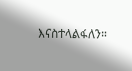እናስተላልፋለን።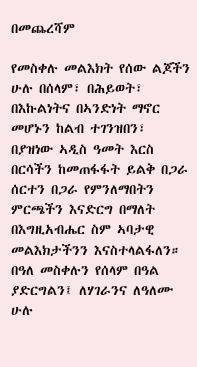በመጨረሻም

የመስቀሉ መልእክት የሰው ልጆችን ሁሉ በሰላም፣ በሕይወት፣ በእኩልነትና በኣንድነት ማኖር መሆኑን ከልብ ተገንዝበን፣ በያዝነው ኣዲስ ዓመት እርስ በርሳችን ከመጠፋፋት ይልቅ በጋራ ሰርተን በጋራ የምንለማበትን ምርጫችን እናድርግ በማለት በእግዚአብሔር ስም ኣባታዊ መልእክታችንን እናስተላልፋለን። በዓለ መስቀሉን የሰላም በዓል ያድርግልን፤ ለሃገራንና ለዓለሙ ሁሉ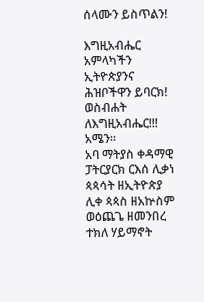ሰላሙን ይስጥልን!

እግዚአብሔር አምላካችን ኢትዮጵያንና ሕዝቦችዋን ይባርክ!
ወስብሐት ለእግዚአብሔር!!! አሜን።
አባ ማትያስ ቀዳማዊ
ፓትርያርክ ርእሰ ሊቃነ ጳጳሳት ዘኢትዮጵያ
ሊቀ ጳጳስ ዘአኵስም ወዕጨጌ ዘመንበረ ተክለ ሃይማኖት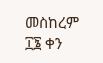መስከረም ፲፮ ቀን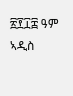፳፻፲፰ ዓም
ኣዲስ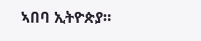ኣበባ ኢትዮጵያ።